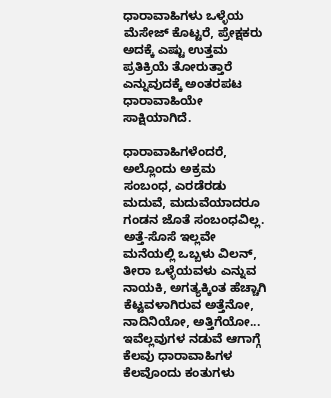ಧಾರಾವಾಹಿಗಳು ಒಳ್ಳೆಯ ಮೆಸೇಜ್ ಕೊಟ್ಟರೆ, ಪ್ರೇಕ್ಷಕರು ಅದಕ್ಕೆ ಎಷ್ಟು ಉತ್ತಮ ಪ್ರತಿಕ್ರಿಯೆ ತೋರುತ್ತಾರೆ ಎನ್ನುವುದಕ್ಕೆ ಅಂತರಪಟ ಧಾರಾವಾಹಿಯೇ ಸಾಕ್ಷಿಯಾಗಿದೆ.

ಧಾರಾವಾಹಿಗಳೆಂದರೆ, ಅಲ್ಲೊಂದು ಅಕ್ರಮ ಸಂಬಂಧ, ಎರಡೆರಡು ಮದುವೆ, ಮದುವೆಯಾದರೂ ಗಂಡನ ಜೊತೆ ಸಂಬಂಧವಿಲ್ಲ. ಅತ್ತೆ-ಸೊಸೆ ಇಲ್ಲವೇ ಮನೆಯಲ್ಲಿ ಒಬ್ಬಳು ವಿಲನ್, ತೀರಾ ಒಳ್ಳೆಯವಳು ಎನ್ನುವ ನಾಯಕಿ, ಅಗತ್ಯಕ್ಕಿಂತ ಹೆಚ್ಚಾಗಿ ಕೆಟ್ಟವಳಾಗಿರುವ ಅತ್ತೆನೋ, ನಾದಿನಿಯೋ, ಅತ್ತಿಗೆಯೋ... ಇವೆಲ್ಲವುಗಳ ನಡುವೆ ಆಗಾಗ್ಗೆ ಕೆಲವು ಧಾರಾವಾಹಿಗಳ ಕೆಲವೊಂದು ಕಂತುಗಳು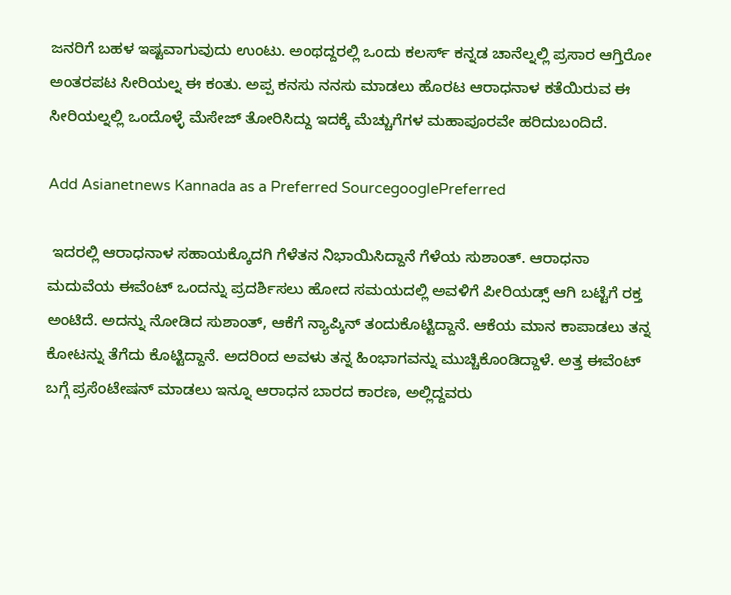ಜನರಿಗೆ ಬಹಳ ಇಷ್ಟವಾಗುವುದು ಉಂಟು. ಅಂಥದ್ದರಲ್ಲಿ ಒಂದು ಕಲರ್ಸ್ ಕನ್ನಡ ಚಾನೆಲ್ನಲ್ಲಿ ಪ್ರಸಾರ ಆಗ್ತಿರೋ ಅಂತರಪಟ ಸೀರಿಯಲ್ನ ಈ ಕಂತು. ಅಪ್ಪ ಕನಸು ನನಸು ಮಾಡಲು ಹೊರಟ ಆರಾಧನಾಳ ಕತೆಯಿರುವ ಈ ಸೀರಿಯಲ್ನಲ್ಲಿ ಒಂದೊಳ್ಳೆ ಮೆಸೇಜ್ ತೋರಿಸಿದ್ದು ಇದಕ್ಕೆ ಮೆಚ್ಚುಗೆಗಳ ಮಹಾಪೂರವೇ ಹರಿದುಬಂದಿದೆ.

Add Asianetnews Kannada as a Preferred SourcegooglePreferred

 ಇದರಲ್ಲಿ ಆರಾಧನಾಳ ಸಹಾಯಕ್ಕೊದಗಿ ಗೆಳೆತನ ನಿಭಾಯಿಸಿದ್ದಾನೆ ಗೆಳೆಯ ಸುಶಾಂತ್. ಆರಾಧನಾ ಮದುವೆಯ ಈವೆಂಟ್ ಒಂದನ್ನು ಪ್ರದರ್ಶಿಸಲು ಹೋದ ಸಮಯದಲ್ಲಿ ಅವಳಿಗೆ ಪೀರಿಯಡ್ಸ್ ಆಗಿ ಬಟ್ಟೆಗೆ ರಕ್ತ ಅಂಟಿದೆ. ಅದನ್ನು ನೋಡಿದ ಸುಶಾಂತ್, ಆಕೆಗೆ ನ್ಯಾಪ್ಕಿನ್ ತಂದುಕೊಟ್ಟಿದ್ದಾನೆ. ಆಕೆಯ ಮಾನ ಕಾಪಾಡಲು ತನ್ನ ಕೋಟನ್ನು ತೆಗೆದು ಕೊಟ್ಟಿದ್ದಾನೆ. ಅದರಿಂದ ಅವಳು ತನ್ನ ಹಿಂಭಾಗವನ್ನು ಮುಚ್ಚಿಕೊಂಡಿದ್ದಾಳೆ. ಅತ್ತ ಈವೆಂಟ್ ಬಗ್ಗೆ ಪ್ರಸೆಂಟೇಷನ್ ಮಾಡಲು ಇನ್ನೂ ಆರಾಧನ ಬಾರದ ಕಾರಣ, ಅಲ್ಲಿದ್ದವರು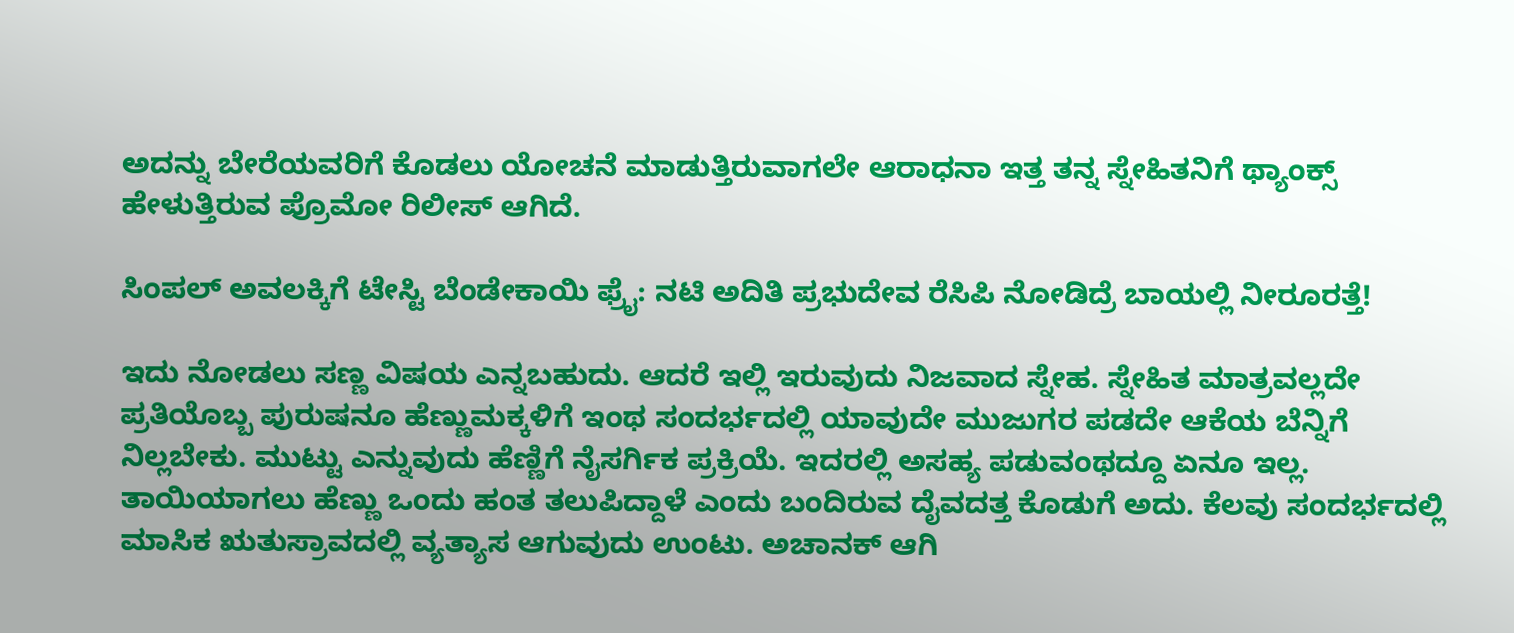ಅದನ್ನು ಬೇರೆಯವರಿಗೆ ಕೊಡಲು ಯೋಚನೆ ಮಾಡುತ್ತಿರುವಾಗಲೇ ಆರಾಧನಾ ಇತ್ತ ತನ್ನ ಸ್ನೇಹಿತನಿಗೆ ಥ್ಯಾಂಕ್ಸ್ ಹೇಳುತ್ತಿರುವ ಪ್ರೊಮೋ ರಿಲೀಸ್ ಆಗಿದೆ.

ಸಿಂಪಲ್ ಅವಲಕ್ಕಿಗೆ ಟೇಸ್ಟಿ ಬೆಂಡೇಕಾಯಿ ಫ್ರೈ: ನಟಿ ಅದಿತಿ ಪ್ರಭುದೇವ ರೆಸಿಪಿ ನೋಡಿದ್ರೆ ಬಾಯಲ್ಲಿ ನೀರೂರತ್ತೆ!

ಇದು ನೋಡಲು ಸಣ್ಣ ವಿಷಯ ಎನ್ನಬಹುದು. ಆದರೆ ಇಲ್ಲಿ ಇರುವುದು ನಿಜವಾದ ಸ್ನೇಹ. ಸ್ನೇಹಿತ ಮಾತ್ರವಲ್ಲದೇ ಪ್ರತಿಯೊಬ್ಬ ಪುರುಷನೂ ಹೆಣ್ಣುಮಕ್ಕಳಿಗೆ ಇಂಥ ಸಂದರ್ಭದಲ್ಲಿ ಯಾವುದೇ ಮುಜುಗರ ಪಡದೇ ಆಕೆಯ ಬೆನ್ನಿಗೆ ನಿಲ್ಲಬೇಕು. ಮುಟ್ಟು ಎನ್ನುವುದು ಹೆಣ್ಣಿಗೆ ನೈಸರ್ಗಿಕ ಪ್ರಕ್ರಿಯೆ. ಇದರಲ್ಲಿ ಅಸಹ್ಯ ಪಡುವಂಥದ್ದೂ ಏನೂ ಇಲ್ಲ. ತಾಯಿಯಾಗಲು ಹೆಣ್ಣು ಒಂದು ಹಂತ ತಲುಪಿದ್ದಾಳೆ ಎಂದು ಬಂದಿರುವ ದೈವದತ್ತ ಕೊಡುಗೆ ಅದು. ಕೆಲವು ಸಂದರ್ಭದಲ್ಲಿ ಮಾಸಿಕ ಋತುಸ್ರಾವದಲ್ಲಿ ವ್ಯತ್ಯಾಸ ಆಗುವುದು ಉಂಟು. ಅಚಾನಕ್ ಆಗಿ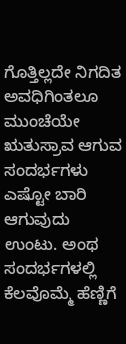ಗೊತ್ತಿಲ್ಲದೇ ನಿಗದಿತ ಅವಧಿಗಿಂತಲೂ ಮುಂಚೆಯೇ ಋತುಸ್ರಾವ ಆಗುವ ಸಂದರ್ಭಗಳು ಎಷ್ಟೋ ಬಾರಿ ಆಗುವುದು ಉಂಟು. ಅಂಥ ಸಂದರ್ಭಗಳಲ್ಲಿ ಕೆಲವೊಮ್ಮೆ ಹೆಣ್ಣಿಗೆ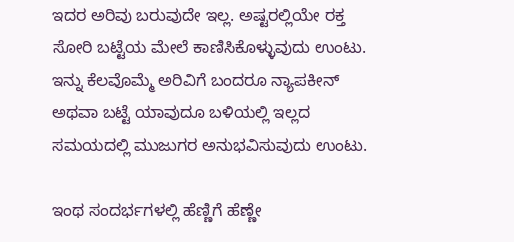ಇದರ ಅರಿವು ಬರುವುದೇ ಇಲ್ಲ. ಅಷ್ಟರಲ್ಲಿಯೇ ರಕ್ತ ಸೋರಿ ಬಟ್ಟೆಯ ಮೇಲೆ ಕಾಣಿಸಿಕೊಳ್ಳುವುದು ಉಂಟು. ಇನ್ನು ಕೆಲವೊಮ್ಮೆ ಅರಿವಿಗೆ ಬಂದರೂ ನ್ಯಾಪಕೀನ್ ಅಥವಾ ಬಟ್ಟೆ ಯಾವುದೂ ಬಳಿಯಲ್ಲಿ ಇಲ್ಲದ ಸಮಯದಲ್ಲಿ ಮುಜುಗರ ಅನುಭವಿಸುವುದು ಉಂಟು.

ಇಂಥ ಸಂದರ್ಭಗಳಲ್ಲಿ ಹೆಣ್ಣಿಗೆ ಹೆಣ್ಣೇ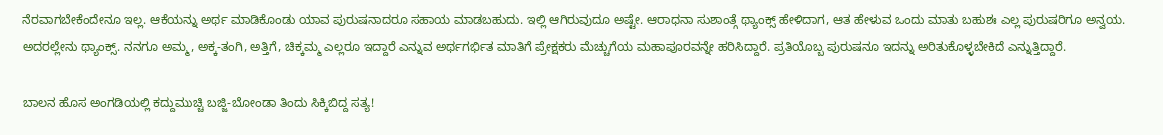ನೆರವಾಗಬೇಕೆಂದೇನೂ ಇಲ್ಲ. ಆಕೆಯನ್ನು ಅರ್ಥ ಮಾಡಿಕೊಂಡು ಯಾವ ಪುರುಷನಾದರೂ ಸಹಾಯ ಮಾಡಬಹುದು. ಇಲ್ಲಿ ಆಗಿರುವುದೂ ಅಷ್ಟೇ. ಆರಾಧನಾ ಸುಶಾಂತ್ಗೆ ಥ್ಯಾಂಕ್ಸ್ ಹೇಳಿದಾಗ, ಆತ ಹೇಳುವ ಒಂದು ಮಾತು ಬಹುಶಃ ಎಲ್ಲ ಪುರುಷರಿಗೂ ಅನ್ವಯ. ಅದರಲ್ಲೇನು ಥ್ಯಾಂಕ್ಸ್. ನನಗೂ ಅಮ್ಮ, ಅಕ್ಕ-ತಂಗಿ, ಅತ್ತಿಗೆ, ಚಿಕ್ಕಮ್ಮ ಎಲ್ಲರೂ ಇದ್ದಾರೆ ಎನ್ನುವ ಅರ್ಥಗರ್ಭಿತ ಮಾತಿಗೆ ಪ್ರೇಕ್ಷಕರು ಮೆಚ್ಚುಗೆಯ ಮಹಾಪೂರವನ್ನೇ ಹರಿಸಿದ್ದಾರೆ. ಪ್ರತಿಯೊಬ್ಬ ಪುರುಷನೂ ಇದನ್ನು ಅರಿತುಕೊಳ್ಳಬೇಕಿದೆ ಎನ್ನುತ್ತಿದ್ದಾರೆ.

ಬಾಲನ ಹೊಸ ಅಂಗಡಿಯಲ್ಲಿ ಕದ್ದುಮುಚ್ಚಿ ಬಜ್ಜಿ-ಬೋಂಡಾ ತಿಂದು ಸಿಕ್ಕಿಬಿದ್ದ ಸತ್ಯ!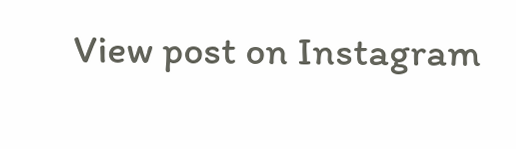View post on Instagram